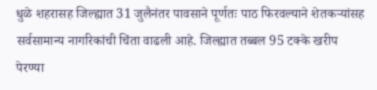धुळे शहरासह जिल्ह्यात 31 जुलैनंतर पावसाने पूर्णतः पाठ फिरवल्याने शेतकऱ्यांसह सर्वसामान्य नागरिकांची चिंता वाढली आहे. जिल्ह्यात तब्बल 95 टक्के खरीप पेरण्या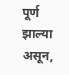पूर्ण झाल्या असून,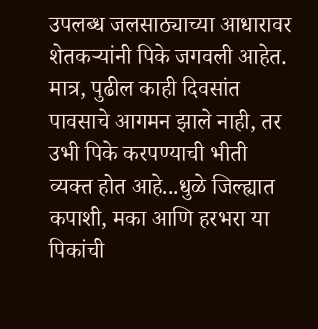उपलब्ध जलसाठ्याच्या आधारावर शेतकऱ्यांनी पिके जगवली आहेत. मात्र, पुढील काही दिवसांत पावसाचे आगमन झाले नाही, तर उभी पिके करपण्याची भीती व्यक्त होत आहे...धुळे जिल्ह्यात कपाशी, मका आणि हरभरा या पिकांची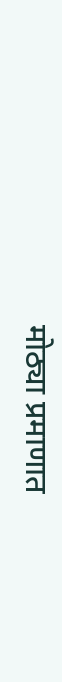मोठ्या प्रमाणात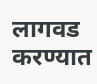लागवड करण्यात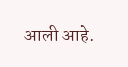आली आहे.